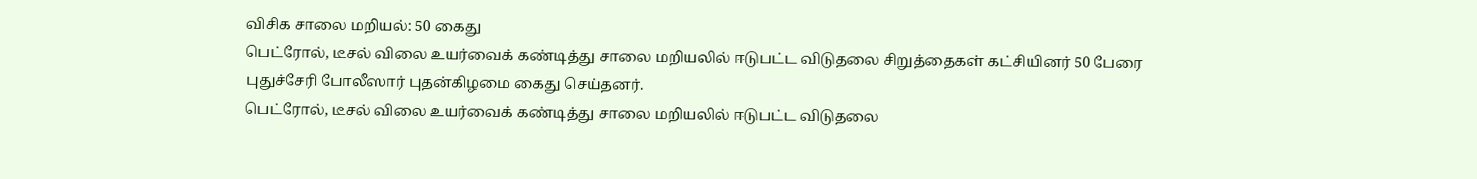விசிக சாலை மறியல்: 50 கைது
பெட்ரோல், டீசல் விலை உயர்வைக் கண்டித்து சாலை மறியலில் ஈடுபட்ட விடுதலை சிறுத்தைகள் கட்சியினர் 50 பேரை புதுச்சேரி போலீஸார் புதன்கிழமை கைது செய்தனர்.
பெட்ரோல், டீசல் விலை உயர்வைக் கண்டித்து சாலை மறியலில் ஈடுபட்ட விடுதலை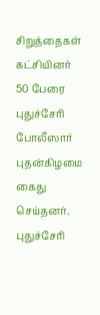சிறுத்தைகள் கட்சியினர் 50 பேரை புதுச்சேரி போலீஸார் புதன்கிழமை கைது செய்தனர்.
புதுச்சேரி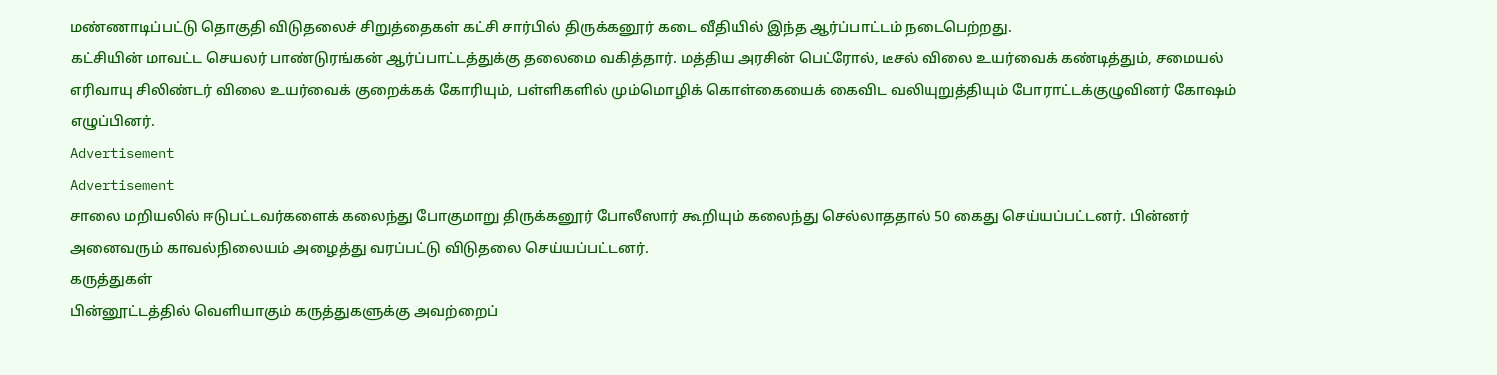மண்ணாடிப்பட்டு தொகுதி விடுதலைச் சிறுத்தைகள் கட்சி சார்பில் திருக்கனூர் கடை வீதியில் இந்த ஆர்ப்பாட்டம் நடைபெற்றது.
கட்சியின் மாவட்ட செயலர் பாண்டுரங்கன் ஆர்ப்பாட்டத்துக்கு தலைமை வகித்தார். மத்திய அரசின் பெட்ரோல், டீசல் விலை உயர்வைக் கண்டித்தும், சமையல் எரிவாயு சிலிண்டர் விலை உயர்வைக் குறைக்கக் கோரியும், பள்ளிகளில் மும்மொழிக் கொள்கையைக் கைவிட வலியுறுத்தியும் போராட்டக்குழுவினர் கோஷம் எழுப்பினர்.
Advertisement
Advertisement
சாலை மறியலில் ஈடுபட்டவர்களைக் கலைந்து போகுமாறு திருக்கனூர் போலீஸார் கூறியும் கலைந்து செல்லாததால் 50 கைது செய்யப்பட்டனர். பின்னர் அனைவரும் காவல்நிலையம் அழைத்து வரப்பட்டு விடுதலை செய்யப்பட்டனர்.
கருத்துகள்
பின்னூட்டத்தில் வெளியாகும் கருத்துகளுக்கு அவற்றைப்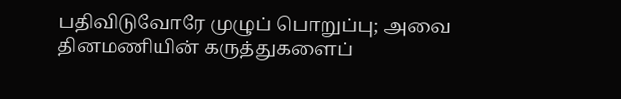பதிவிடுவோரே முழுப் பொறுப்பு; அவை தினமணியின் கருத்துகளைப்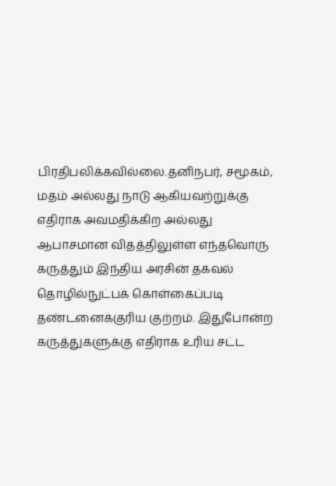பிரதிபலிக்கவில்லை.தனிநபர், சமூகம், மதம் அல்லது நாடு ஆகியவற்றுக்கு எதிராக அவமதிக்கிற அல்லது ஆபாசமான விதத்திலுள்ள எந்தவொரு கருத்தும் இந்திய அரசின் தகவல் தொழில்நுட்பக் கொள்கைப்படி தண்டனைக்குரிய குற்றம். இதுபோன்ற கருத்துகளுக்கு எதிராக உரிய சட்ட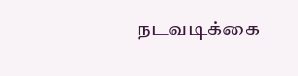நடவடிக்கை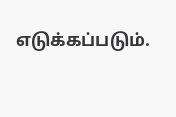எடுக்கப்படும்.